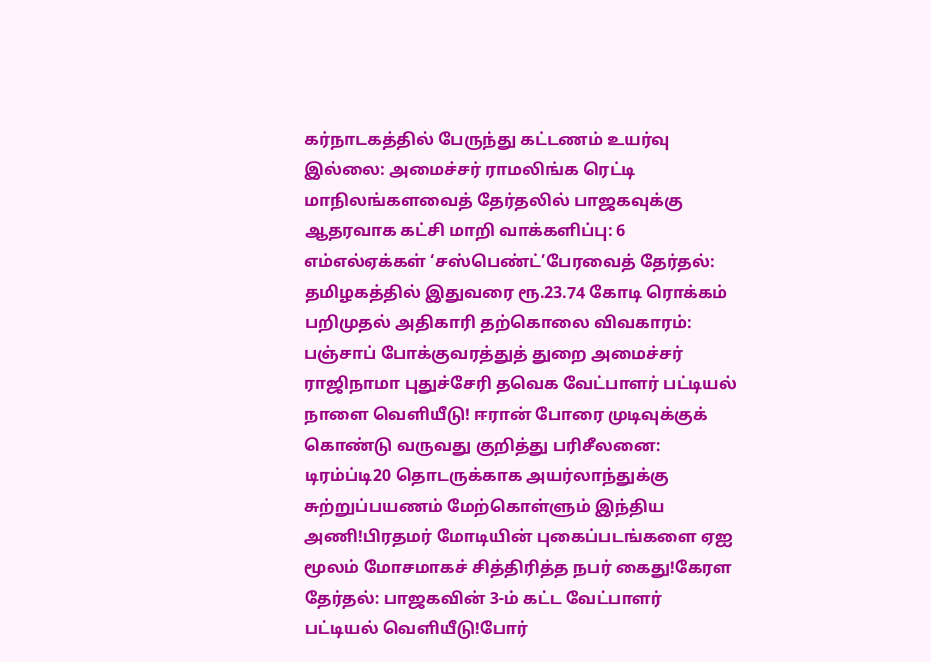கர்நாடகத்தில் பேருந்து கட்டணம் உயர்வு இல்லை: அமைச்சர் ராமலிங்க ரெட்டி மாநிலங்களவைத் தேர்தலில் பாஜகவுக்கு ஆதரவாக கட்சி மாறி வாக்களிப்பு: 6 எம்எல்ஏக்கள் ‘சஸ்பெண்ட்’பேரவைத் தேர்தல்: தமிழகத்தில் இதுவரை ரூ.23.74 கோடி ரொக்கம் பறிமுதல் அதிகாரி தற்கொலை விவகாரம்: பஞ்சாப் போக்குவரத்துத் துறை அமைச்சர் ராஜிநாமா புதுச்சேரி தவெக வேட்பாளர் பட்டியல் நாளை வெளியீடு! ஈரான் போரை முடிவுக்குக் கொண்டு வருவது குறித்து பரிசீலனை: டிரம்ப்டி20 தொடருக்காக அயர்லாந்துக்கு சுற்றுப்பயணம் மேற்கொள்ளும் இந்திய அணி!பிரதமர் மோடியின் புகைப்படங்களை ஏஐ மூலம் மோசமாகச் சித்திரித்த நபர் கைது!கேரள தேர்தல்: பாஜகவின் 3-ம் கட்ட வேட்பாளர் பட்டியல் வெளியீடு!போர்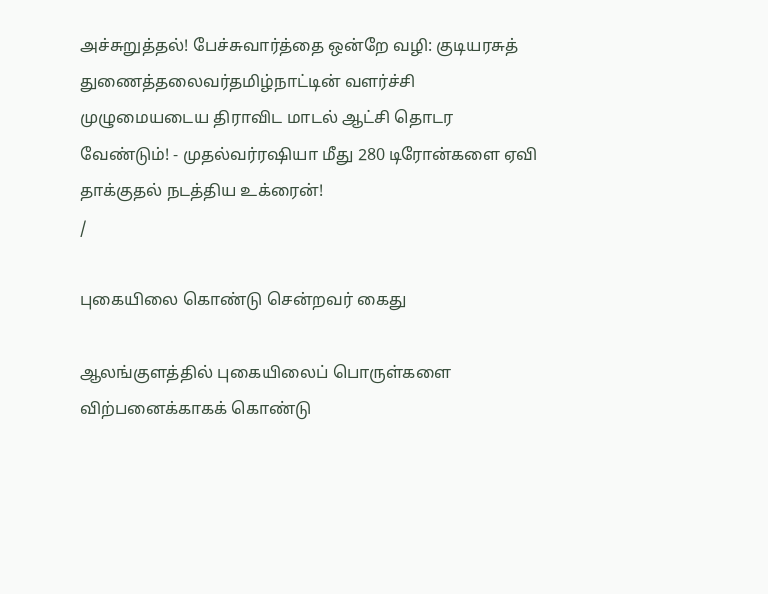அச்சுறுத்தல்! பேச்சுவார்த்தை ஒன்றே வழி: குடியரசுத் துணைத்தலைவர்தமிழ்நாட்டின் வளர்ச்சி முழுமையடைய திராவிட மாடல் ஆட்சி தொடர வேண்டும்! - முதல்வர்ரஷியா மீது 280 டிரோன்களை ஏவி தாக்குதல் நடத்திய உக்ரைன்!
/

புகையிலை கொண்டு சென்றவர் கைது

ஆலங்குளத்தில் புகையிலைப் பொருள்களை விற்பனைக்காகக் கொண்டு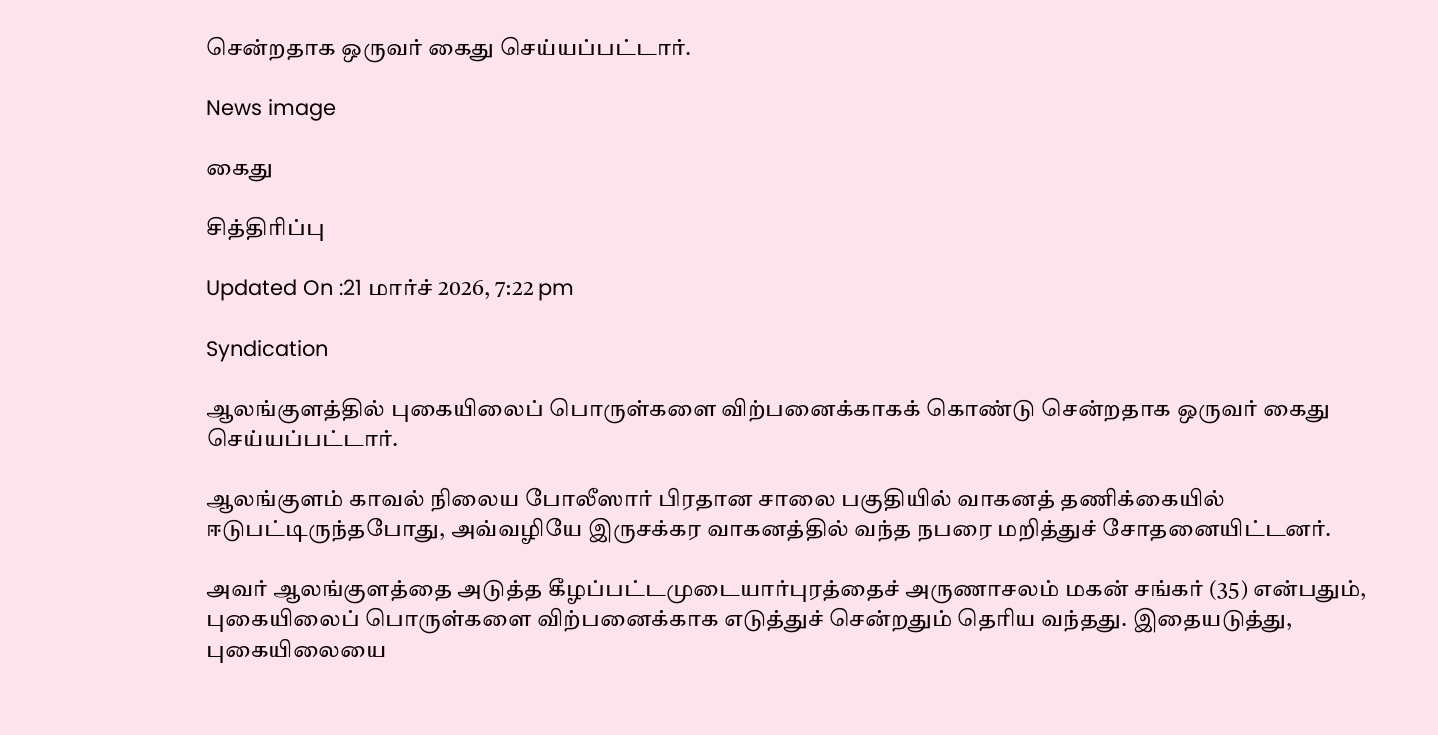சென்றதாக ஒருவர் கைது செய்யப்பட்டார்.

News image

கைது

சித்திரிப்பு

Updated On :21 மார்ச் 2026, 7:22 pm

Syndication

ஆலங்குளத்தில் புகையிலைப் பொருள்களை விற்பனைக்காகக் கொண்டு சென்றதாக ஒருவர் கைது செய்யப்பட்டார்.

ஆலங்குளம் காவல் நிலைய போலீஸார் பிரதான சாலை பகுதியில் வாகனத் தணிக்கையில் ஈடுபட்டிருந்தபோது, அவ்வழியே இருசக்கர வாகனத்தில் வந்த நபரை மறித்துச் சோதனையிட்டனர்.

அவர் ஆலங்குளத்தை அடுத்த கீழப்பட்டமுடையார்புரத்தைச் அருணாசலம் மகன் சங்கர் (35) என்பதும், புகையிலைப் பொருள்களை விற்பனைக்காக எடுத்துச் சென்றதும் தெரிய வந்தது. இதையடுத்து, புகையிலையை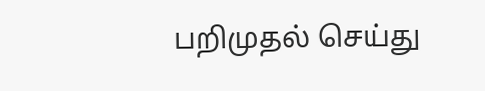பறிமுதல் செய்து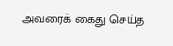அவரைக் கைது செய்த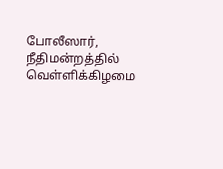போலீஸார், நீதிமன்றத்தில் வெள்ளிக்கிழமை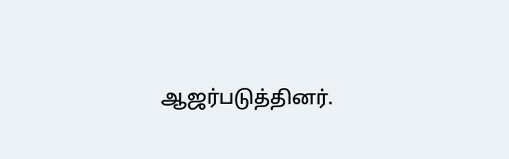ஆஜர்படுத்தினர்.